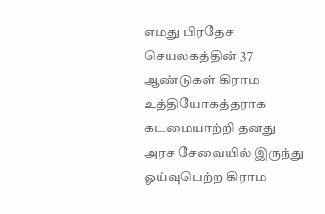எமது பிரதேச செயலகத்தின் 37 ஆண்டுகள் கிராம உத்தியோகத்தராக கடமையாற்றி தனது அரச சேவையில் இருந்து ஓய்வுபெற்ற கிராம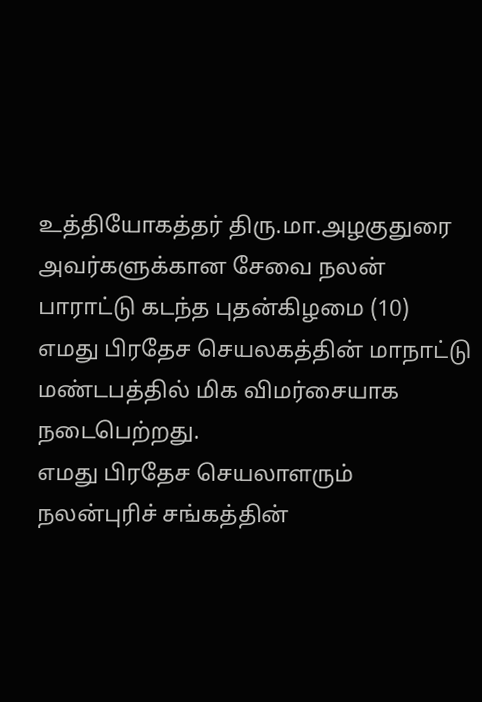உத்தியோகத்தர் திரு.மா.அழகுதுரை அவர்களுக்கான சேவை நலன் பாராட்டு கடந்த புதன்கிழமை (10) எமது பிரதேச செயலகத்தின் மாநாட்டு மண்டபத்தில் மிக விமர்சையாக நடைபெற்றது.
எமது பிரதேச செயலாளரும் நலன்புரிச் சங்கத்தின்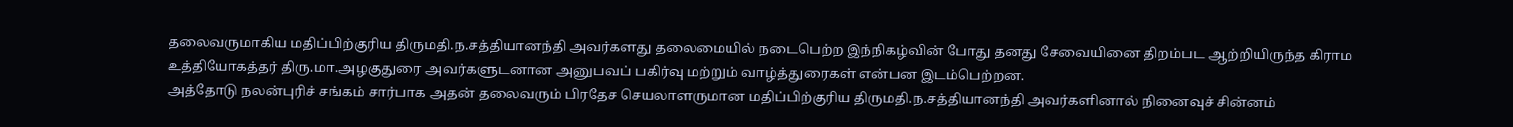தலைவருமாகிய மதிப்பிற்குரிய திருமதி.ந.சத்தியானந்தி அவர்களது தலைமையில் நடைபெற்ற இந்நிகழ்வின் போது தனது சேவையினை திறம்பட ஆற்றியிருந்த கிராம உத்தியோகத்தர் திரு.மா.அழகுதுரை அவர்களுடனான அனுபவப் பகிர்வு மற்றும் வாழ்த்துரைகள் என்பன இடம்பெற்றன.
அத்தோடு நலன்புரிச் சங்கம் சார்பாக அதன் தலைவரும் பிரதேச செயலாளருமான மதிப்பிற்குரிய திருமதி.ந.சத்தியானந்தி அவர்களினால் நினைவுச் சின்னம்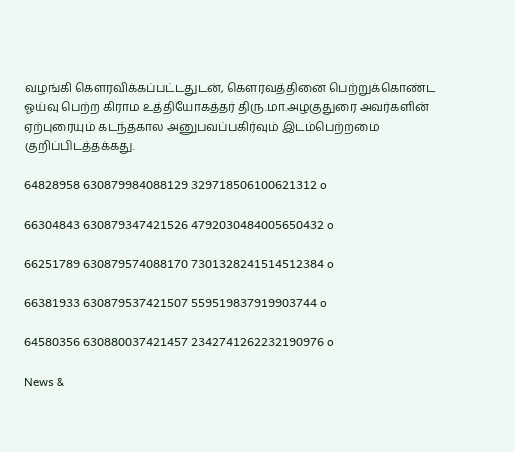வழங்கி கௌரவிக்கப்பட்டதுடன், கௌரவத்தினை பெற்றுக்கொண்ட ஓய்வு பெற்ற கிராம உத்தியோகத்தர் திரு.மா.அழகுதுரை அவர்களின் ஏற்புரையும் கடந்தகால அனுபவப்பகிர்வும் இடம்பெற்றமை குறிப்பிடத்தக்கது.

64828958 630879984088129 329718506100621312 o

66304843 630879347421526 4792030484005650432 o

66251789 630879574088170 7301328241514512384 o

66381933 630879537421507 559519837919903744 o

64580356 630880037421457 2342741262232190976 o

News &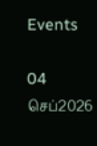Events

04
செப்2026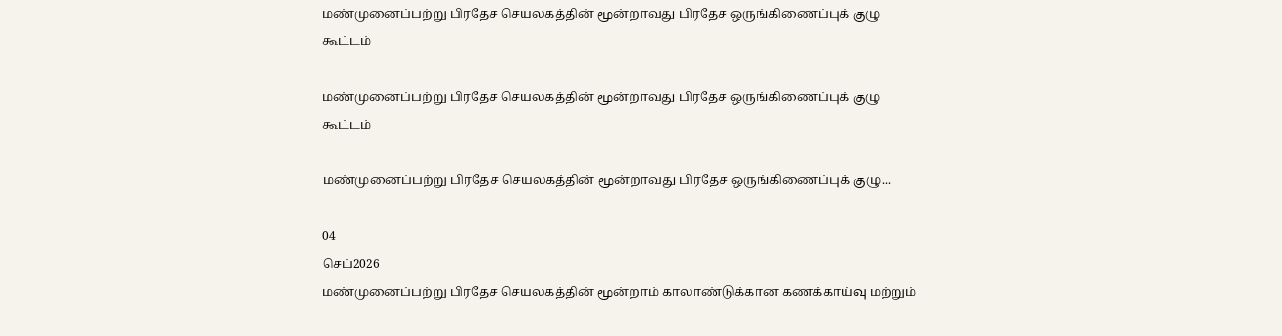மண்முனைப்பற்று பிரதேச செயலகத்தின் மூன்றாவது பிரதேச ஒருங்கிணைப்புக் குழு கூட்டம்

மண்முனைப்பற்று பிரதேச செயலகத்தின் மூன்றாவது பிரதேச ஒருங்கிணைப்புக் குழு கூட்டம்

மண்முனைப்பற்று பிரதேச செயலகத்தின் மூன்றாவது பிரதேச ஒருங்கிணைப்புக் குழு...

04
செப்2026
மண்முனைப்பற்று பிரதேச செயலகத்தின் மூன்றாம் காலாண்டுக்கான கணக்காய்வு மற்றும்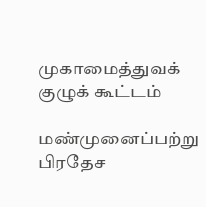முகாமைத்துவக் குழுக் கூட்டம்

மண்முனைப்பற்று பிரதேச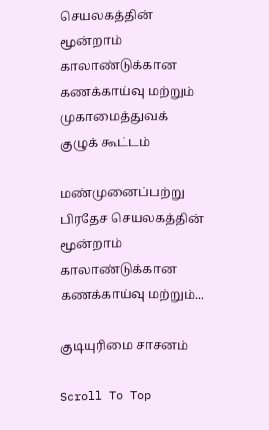செயலகத்தின் மூன்றாம் காலாண்டுக்கான கணக்காய்வு மற்றும் முகாமைத்துவக் குழுக் கூட்டம்

மண்முனைப்பற்று பிரதேச செயலகத்தின் மூன்றாம் காலாண்டுக்கான கணக்காய்வு மற்றும்...

குடியுரிமை சாசனம்

Scroll To Top